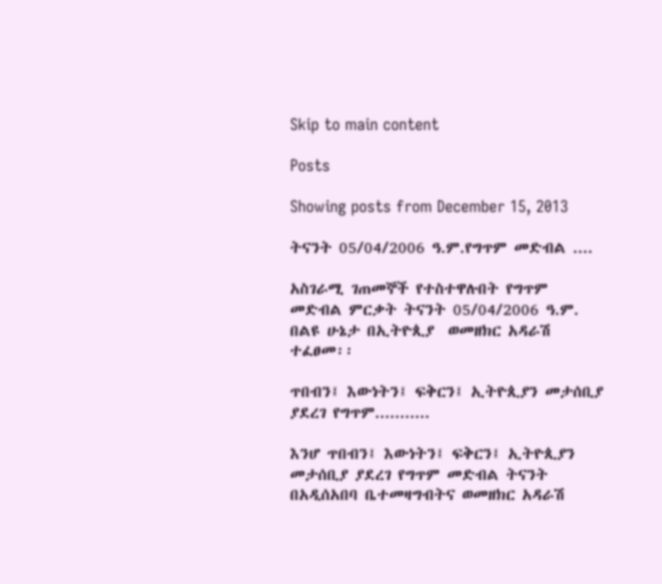Skip to main content

Posts

Showing posts from December 15, 2013

ትናንት 05/04/2006 ዓ.ም.የግጥም መድብል ....

አስገራሚ ገጠመኞች የተስተዋሉበት የግጥም መድብል ምርቃት ትናንት 05/04/2006 ዓ.ም. በልዩ ሁኔታ በኢትዮጲያ  ወመዘክር አዳራሽ ተፈፀመ፡፡

ጥበብን፤ እውነትን፤ ፍቅርን፤ ኢትዮጲያን መታሰቢያ ያደረገ የግጥም...........

እንሆ ጥበብን፤ እውነትን፤ ፍቅርን፤ ኢትዮጲያን መታሰቢያ ያደረገ የግጥም መድብል ትናንት በአዲሰአበባ ቤተመዛግብትና ወመዘክር አዳራሽ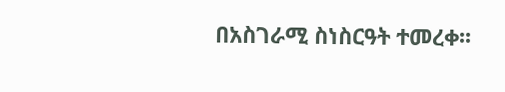በአስገራሚ ስነስርዓት ተመረቀ፡፡